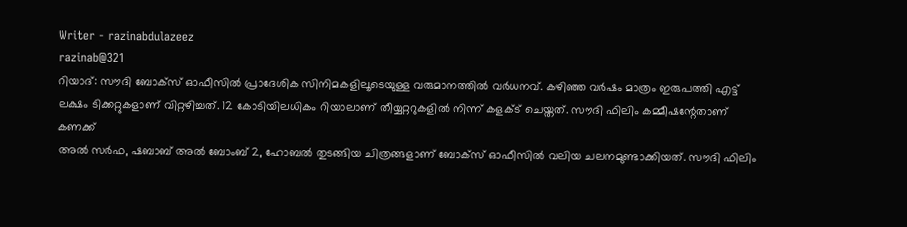Writer - razinabdulazeez
razinab@321
റിയാദ്: സൗദി ബോക്സ് ഓഫീസിൽ പ്രാദേശിക സിനിമകളിലൂടെയുള്ള വരുമാനത്തിൽ വർധനവ്. കഴിഞ്ഞ വർഷം മാത്രം ഇരുപത്തി എട്ട് ലക്ഷം ടിക്കറ്റുകളാണ് വിറ്റഴിച്ചത്. 12 കോടിയിലധികം റിയാലാണ് തീയ്യറ്ററുകളിൽ നിന്ന് കളക്ട് ചെയ്തത്. സൗദി ഫിലിം കമ്മീഷന്റേതാണ് കണക്ക്
അൽ സർഫ, ഷബാബ് അൽ ബോംബ് 2, ഹോബൽ തുടങ്ങിയ ചിത്രങ്ങളാണ് ബോക്സ് ഓഫീസിൽ വലിയ ചലനമുണ്ടാക്കിയത്. സൗദി ഫിലിം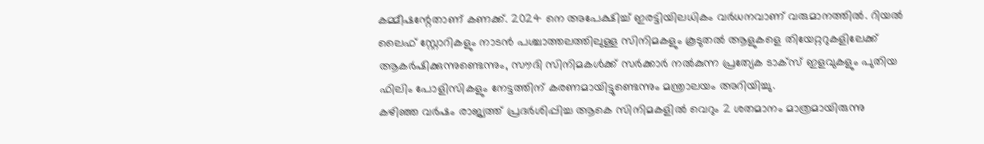കമ്മീഷന്റേതാണ് കണക്ക്. 2024 നെ അപേക്ഷിച്ച് ഇരട്ടിയിലധികം വർധനവാണ് വരുമാനത്തിൽ. റിയൽ ലൈഫ് സ്റ്റോറികളും നാടൻ പശ്ചാത്തലത്തിലുള്ള സിനിമകളും കൂടുതൽ ആളുകളെ തിയേറ്ററുകളിലേക്ക് ആകർഷിക്കുന്നുണ്ടെന്നും, സൗദി സിനിമകൾക്ക് സർക്കാർ നൽകുന്ന പ്രത്യേക ടാക്സ് ഇളവുകളും പുതിയ ഫിലിം പോളിസികളും നേട്ടത്തിന് കരണമായിട്ടുണ്ടെന്നും മന്ത്രാലയം അറിയിച്ചു.
കഴിഞ്ഞ വർഷം രാജ്യത്ത് പ്രദർശിപ്പിച്ച ആകെ സിനിമകളിൽ വെറും 2 ശതമാനം മാത്രമായിരുന്നു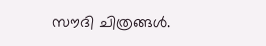സൗദി ചിത്രങ്ങൾ.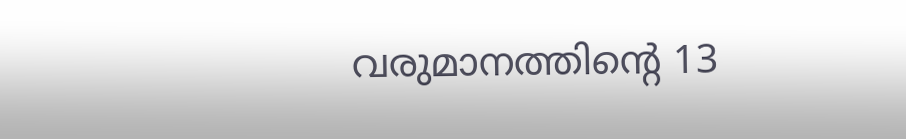വരുമാനത്തിന്റെ 13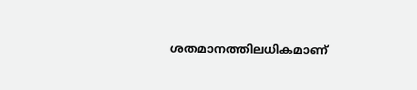ശതമാനത്തിലധികമാണ്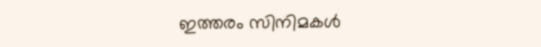ഇത്തരം സിനിമകൾ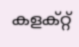കളക്റ്റ്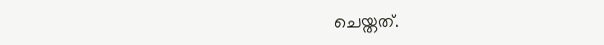ചെയ്തത്.